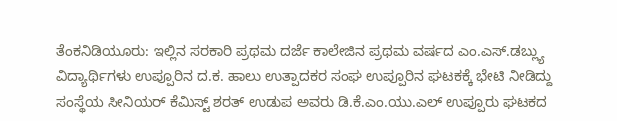ತೆಂಕನಿಡಿಯೂರು: ಇಲ್ಲಿನ ಸರಕಾರಿ ಪ್ರಥಮ ದರ್ಜೆ ಕಾಲೇಜಿನ ಪ್ರಥಮ ವರ್ಷದ ಎಂ.ಎಸ್.ಡಬ್ಲ್ಯು ವಿದ್ಯಾರ್ಥಿಗಳು ಉಪ್ಪೂರಿನ ದ.ಕ. ಹಾಲು ಉತ್ಪಾದಕರ ಸಂಘ ಉಪ್ಪೂರಿನ ಘಟಕಕ್ಕೆ ಭೇಟಿ ನೀಡಿದ್ದು ಸಂಸ್ಥೆಯ ಸೀನಿಯರ್ ಕೆಮಿಸ್ಟ್ ಶರತ್ ಉಡುಪ ಅವರು ಡಿ.ಕೆ.ಎಂ.ಯು.ಎಲ್ ಉಪ್ಪೂರು ಘಟಕದ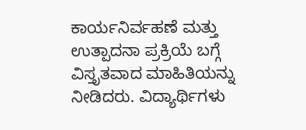ಕಾರ್ಯನಿರ್ವಹಣೆ ಮತ್ತು ಉತ್ಪಾದನಾ ಪ್ರಕ್ರಿಯೆ ಬಗ್ಗೆ ವಿಸ್ತೃತವಾದ ಮಾಹಿತಿಯನ್ನು ನೀಡಿದರು. ವಿದ್ಯಾರ್ಥಿಗಳು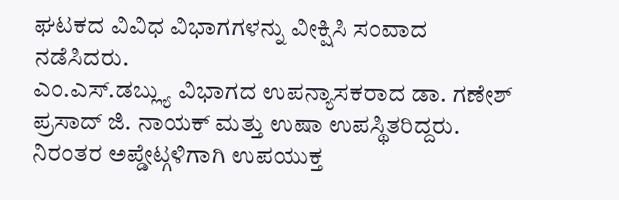ಘಟಕದ ವಿವಿಧ ವಿಭಾಗಗಳನ್ನು ವೀಕ್ಷಿಸಿ ಸಂವಾದ ನಡೆಸಿದರು.
ಎಂ.ಎಸ್.ಡಬ್ಲ್ಯು ವಿಭಾಗದ ಉಪನ್ಯಾಸಕರಾದ ಡಾ. ಗಣೇಶ್ ಪ್ರಸಾದ್ ಜಿ. ನಾಯಕ್ ಮತ್ತು ಉಷಾ ಉಪಸ್ಥಿತರಿದ್ದರು.
ನಿರಂತರ ಅಪ್ಡೇಟ್ಗಳಿಗಾಗಿ ಉಪಯುಕ್ತ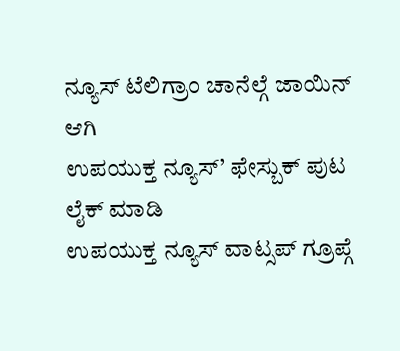ನ್ಯೂಸ್ ಟೆಲಿಗ್ರಾಂ ಚಾನೆಲ್ಗೆ ಜಾಯಿನ್ ಆಗಿ
ಉಪಯುಕ್ತ ನ್ಯೂಸ್’ ಫೇಸ್ಬುಕ್ ಪುಟ ಲೈಕ್ ಮಾಡಿ
ಉಪಯುಕ್ತ ನ್ಯೂಸ್ ವಾಟ್ಸಪ್ ಗ್ರೂಪ್ಗೆ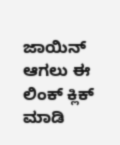ಜಾಯಿನ್ ಆಗಲು ಈ ಲಿಂಕ್ ಕ್ಲಿಕ್ ಮಾಡಿ